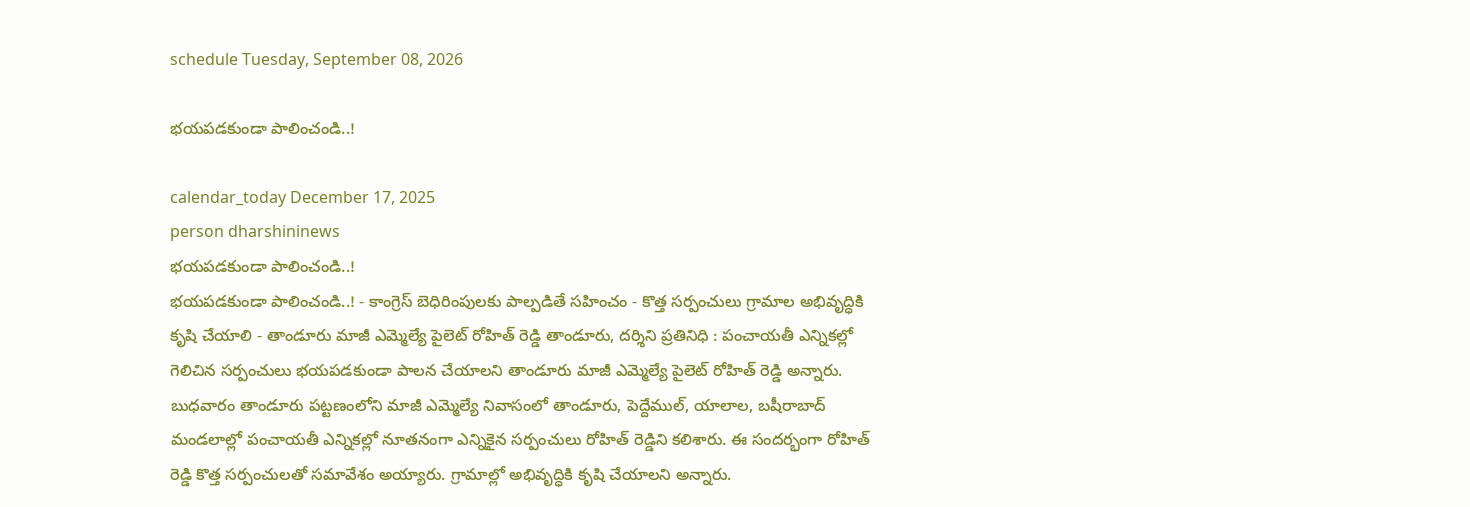schedule Tuesday, September 08, 2026

భయపడకుండా పాలించండి..!

calendar_today December 17, 2025
person dharshininews
భయపడకుండా పాలించండి..!
భయపడకుండా పాలించండి..! - కాంగ్రెస్ బెధిరింపులకు పాల్పడితే సహించం - కొత్త సర్పంచులు గ్రామాల అభివృద్ధికి కృషి చేయాలి - తాండూరు మాజీ ఎమ్మెల్యే పైలెట్ రోహిత్ రెడ్డి తాండూరు, దర్శిని ప్రతినిధి : పంచాయతీ ఎన్నికల్లో గెలిచిన సర్పంచులు భయపడకుండా పాలన చేయాలని తాండూరు మాజీ ఎమ్మెల్యే పైలెట్ రోహిత్ రెడ్డి అన్నారు. బుధవారం తాండూరు పట్టణంలోని మాజీ ఎమ్మెల్యే నివాసంలో తాండూరు, పెద్దేముల్, యాలాల, బషీరాబాద్ మండలాల్లో పంచాయతీ ఎన్నికల్లో నూతనంగా ఎన్నికైన సర్పంచులు రోహిత్ రెడ్డిని కలిశారు. ఈ సందర్భంగా రోహిత్ రెడ్డి కొత్త సర్పంచులతో సమావేశం అయ్యారు. గ్రామాల్లో అభివృద్ధికి కృషి చేయాలని అన్నారు.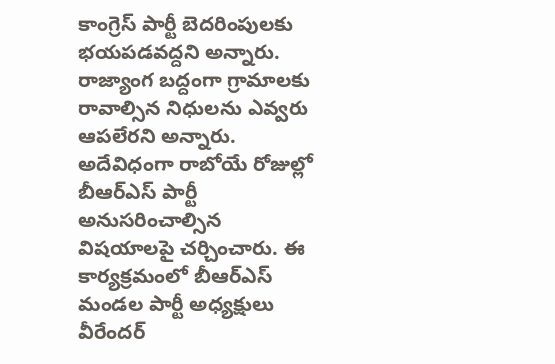కాంగ్రెస్ పార్టీ బెదరింపులకు భయపడవద్దని అన్నారు. రాజ్యాంగ బద్దంగా గ్రామాలకు రావాల్సిన నిధులను ఎవ్వరు ఆపలేరని అన్నారు. అదేవిధంగా రాబోయే రోజుల్లో బీఆర్ఎస్ పార్టీ అనుసరించాల్సిన విషయాలపై చర్చించారు. ఈ కార్యక్రమంలో బీఆర్ఎస్ మండల పార్టీ అధ్యక్షులు వీరేందర్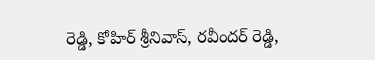రెడ్డి, కోహిర్ శ్రీనివాస్, రవీందర్ రెడ్డి,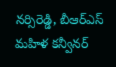నర్సిరెడ్డి, బీఆర్ఎస్ మహిళ కన్వీనర్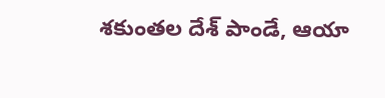శకుంతల దేశ్ పాండే, ఆయా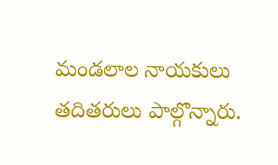మండలాల నాయకులు తదితరులు పాల్గొన్నారు.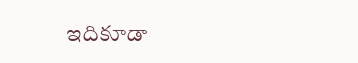ఇదికూడా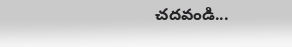చదవండి...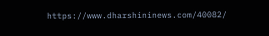https://www.dharshininews.com/40082/